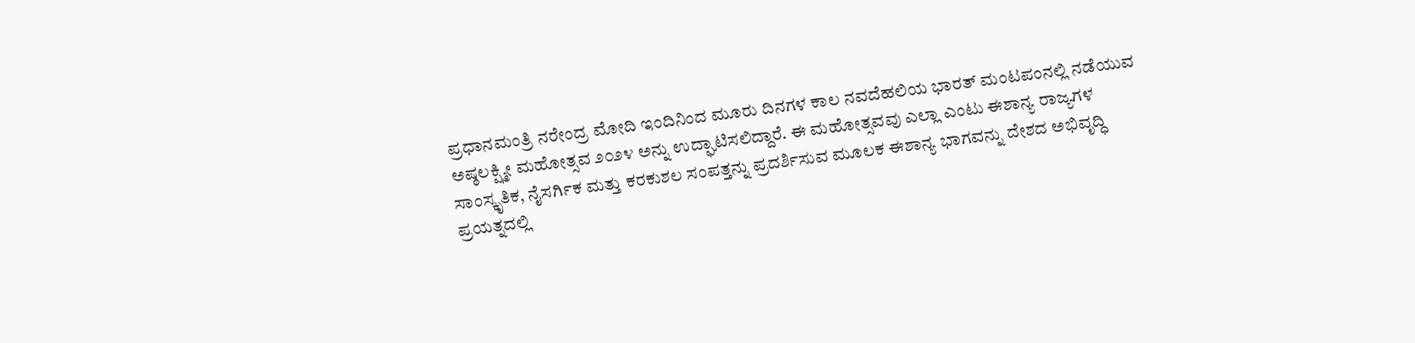ಪ್ರಧಾನಮಂತ್ರಿ ನರೇಂದ್ರ ಮೋದಿ ಇಂದಿನಿಂದ ಮೂರು ದಿನಗಳ ಕಾಲ ನವದೆಹಲಿಯ ಭಾರತ್ ಮಂಟಪಂನಲ್ಲಿ ನಡೆಯುವ ಅಷ್ಠಲಕ್ಷ್ಮೀ ಮಹೋತ್ಸವ ೨೦೨೪ ಅನ್ನು ಉದ್ಘಾಟಿಸಲಿದ್ದಾರೆ. ಈ ಮಹೋತ್ಸವವು ಎಲ್ಲಾ ಎಂಟು ಈಶಾನ್ಯ ರಾಜ್ಯಗಳ ಸಾಂಸ್ಕೃತಿಕ, ನೈಸರ್ಗಿಕ ಮತ್ತು ಕರಕುಶಲ ಸಂಪತ್ತನ್ನು ಪ್ರದರ್ಶಿಸುವ ಮೂಲಕ ಈಶಾನ್ಯ ಭಾಗವನ್ನು ದೇಶದ ಅಭಿವೃದ್ಧಿ ಪ್ರಯತ್ನದಲ್ಲಿ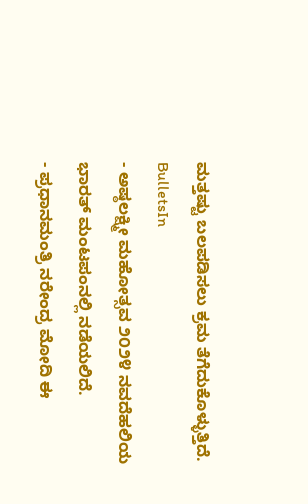ಮತ್ತಷ್ಟು ಬಲಪಡಿಸಲು ಕ್ರಮ ತೆಗೆದುಕೊಳ್ಳುತ್ತಿದೆ.
BulletsIn
- ಅಷ್ಠಲಕ್ಷ್ಮೀ ಮಹೋತ್ಸವ ೨೦೨೪ ನವದೆಹಲಿಯ ಭಾರತ್ ಮಂಟಪಂನಲ್ಲಿ ನಡೆಯಲಿದೆ.
- ಪ್ರಧಾನಮಂತ್ರಿ ನರೇಂದ್ರ ಮೋದಿ ಈ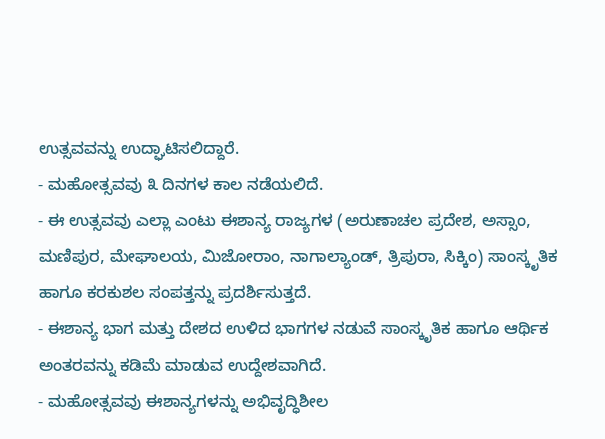ಉತ್ಸವವನ್ನು ಉದ್ಘಾಟಿಸಲಿದ್ದಾರೆ.
- ಮಹೋತ್ಸವವು ೩ ದಿನಗಳ ಕಾಲ ನಡೆಯಲಿದೆ.
- ಈ ಉತ್ಸವವು ಎಲ್ಲಾ ಎಂಟು ಈಶಾನ್ಯ ರಾಜ್ಯಗಳ (ಅರುಣಾಚಲ ಪ್ರದೇಶ, ಅಸ್ಸಾಂ, ಮಣಿಪುರ, ಮೇಘಾಲಯ, ಮಿಜೋರಾಂ, ನಾಗಾಲ್ಯಾಂಡ್, ತ್ರಿಪುರಾ, ಸಿಕ್ಕಿಂ) ಸಾಂಸ್ಕೃತಿಕ ಹಾಗೂ ಕರಕುಶಲ ಸಂಪತ್ತನ್ನು ಪ್ರದರ್ಶಿಸುತ್ತದೆ.
- ಈಶಾನ್ಯ ಭಾಗ ಮತ್ತು ದೇಶದ ಉಳಿದ ಭಾಗಗಳ ನಡುವೆ ಸಾಂಸ್ಕೃತಿಕ ಹಾಗೂ ಆರ್ಥಿಕ ಅಂತರವನ್ನು ಕಡಿಮೆ ಮಾಡುವ ಉದ್ದೇಶವಾಗಿದೆ.
- ಮಹೋತ್ಸವವು ಈಶಾನ್ಯಗಳನ್ನು ಅಭಿವೃದ್ಧಿಶೀಲ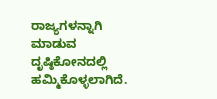ರಾಜ್ಯಗಳನ್ನಾಗಿ ಮಾಡುವ ದೃಷ್ಠಿಕೋನದಲ್ಲಿ ಹಮ್ಮಿಕೊಳ್ಳಲಾಗಿದೆ.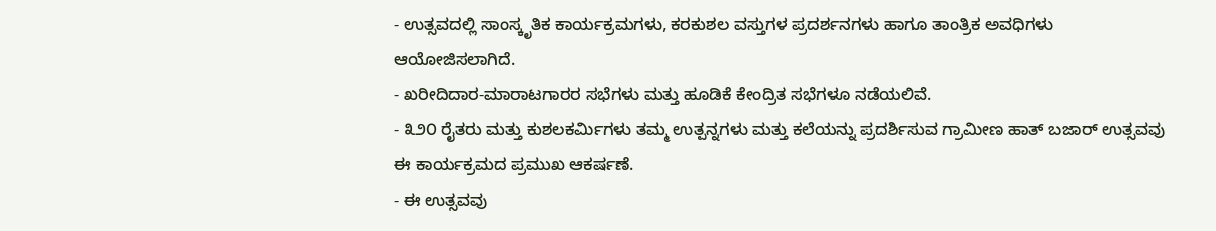- ಉತ್ಸವದಲ್ಲಿ ಸಾಂಸ್ಕೃತಿಕ ಕಾರ್ಯಕ್ರಮಗಳು, ಕರಕುಶಲ ವಸ್ತುಗಳ ಪ್ರದರ್ಶನಗಳು ಹಾಗೂ ತಾಂತ್ರಿಕ ಅವಧಿಗಳು ಆಯೋಜಿಸಲಾಗಿದೆ.
- ಖರೀದಿದಾರ-ಮಾರಾಟಗಾರರ ಸಭೆಗಳು ಮತ್ತು ಹೂಡಿಕೆ ಕೇಂದ್ರಿತ ಸಭೆಗಳೂ ನಡೆಯಲಿವೆ.
- ೩೨೦ ರೈತರು ಮತ್ತು ಕುಶಲಕರ್ಮಿಗಳು ತಮ್ಮ ಉತ್ಪನ್ನಗಳು ಮತ್ತು ಕಲೆಯನ್ನು ಪ್ರದರ್ಶಿಸುವ ಗ್ರಾಮೀಣ ಹಾತ್ ಬಜಾರ್ ಉತ್ಸವವು ಈ ಕಾರ್ಯಕ್ರಮದ ಪ್ರಮುಖ ಆಕರ್ಷಣೆ.
- ಈ ಉತ್ಸವವು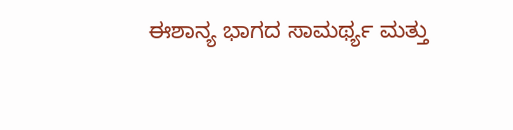ಈಶಾನ್ಯ ಭಾಗದ ಸಾಮರ್ಥ್ಯ ಮತ್ತು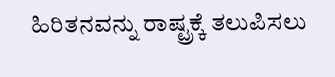ಹಿರಿತನವನ್ನು ರಾಷ್ಟ್ರಕ್ಕೆ ತಲುಪಿಸಲು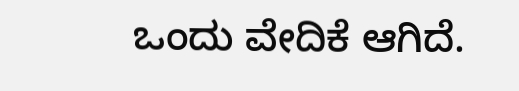ಒಂದು ವೇದಿಕೆ ಆಗಿದೆ.